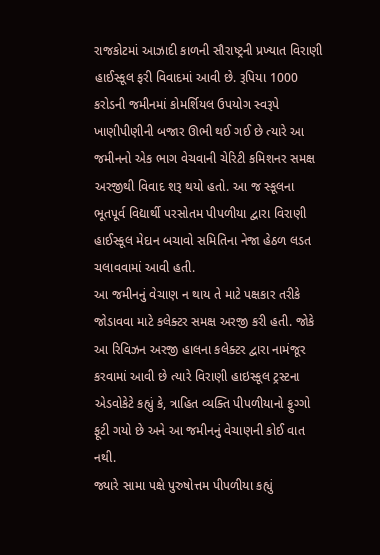રાજકોટમાં આઝાદી કાળની સૌરાષ્ટ્રની પ્રખ્યાત વિરાણી હાઈસ્કૂલ ફરી વિવાદમાં આવી છે. રૂપિયા 1000 કરોડની જમીનમાં કોમર્શિયલ ઉપયોગ સ્વરૂપે ખાણીપીણીની બજાર ઊભી થઈ ગઈ છે ત્યારે આ જમીનનો એક ભાગ વેચવાની ચેરિટી કમિશનર સમક્ષ અરજીથી વિવાદ શરૂ થયો હતો. આ જ સ્કૂલના ભૂતપૂર્વ વિદ્યાર્થી પરસોતમ પીપળીયા દ્વારા વિરાણી હાઈસ્કૂલ મેદાન બચાવો સમિતિના નેજા હેઠળ લડત ચલાવવામાં આવી હતી.
આ જમીનનું વેચાણ ન થાય તે માટે પક્ષકાર તરીકે જોડાવવા માટે કલેક્ટર સમક્ષ અરજી કરી હતી. જોકે આ રિવિઝન અરજી હાલના કલેક્ટર દ્વારા નામંજૂર કરવામાં આવી છે ત્યારે વિરાણી હાઇસ્કૂલ ટ્રસ્ટના એડવોકેટે કહ્યું કે, ત્રાહિત વ્યક્તિ પીપળીયાનો ફુગ્ગો ફૂટી ગયો છે અને આ જમીનનું વેચાણની કોઈ વાત નથી.
જ્યારે સામા પક્ષે પુરુષોત્તમ પીપળીયા કહ્યું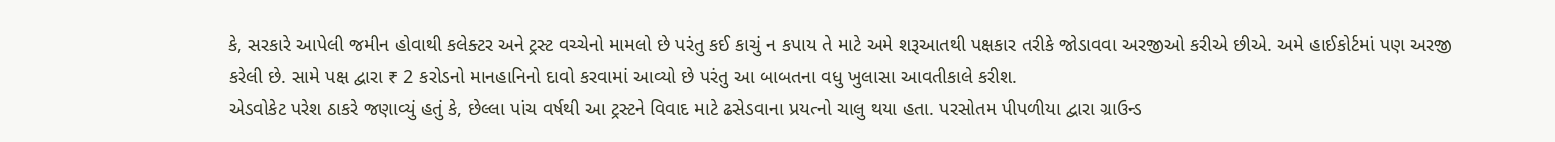કે, સરકારે આપેલી જમીન હોવાથી કલેક્ટર અને ટ્રસ્ટ વચ્ચેનો મામલો છે પરંતુ કઈ કાચું ન કપાય તે માટે અમે શરૂઆતથી પક્ષકાર તરીકે જોડાવવા અરજીઓ કરીએ છીએ. અમે હાઈકોર્ટમાં પણ અરજી કરેલી છે. સામે પક્ષ દ્વારા ₹ 2 કરોડનો માનહાનિનો દાવો કરવામાં આવ્યો છે પરંતુ આ બાબતના વધુ ખુલાસા આવતીકાલે કરીશ.
એડવોકેટ પરેશ ઠાકરે જણાવ્યું હતું કે, છેલ્લા પાંચ વર્ષથી આ ટ્રસ્ટને વિવાદ માટે ઢસેડવાના પ્રયત્નો ચાલુ થયા હતા. પરસોતમ પીપળીયા દ્વારા ગ્રાઉન્ડ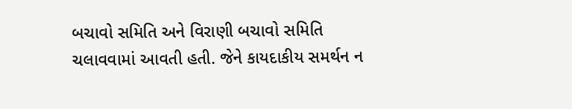બચાવો સમિતિ અને વિરાણી બચાવો સમિતિ ચલાવવામાં આવતી હતી. જેને કાયદાકીય સમર્થન ન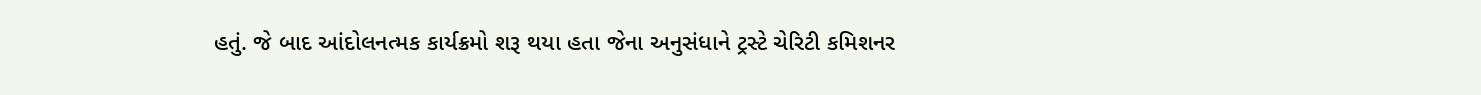હતું. જે બાદ આંદોલનત્મક કાર્યક્રમો શરૂ થયા હતા જેના અનુસંધાને ટ્રસ્ટે ચેરિટી કમિશનર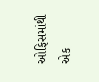ઓફિસમાંથી એક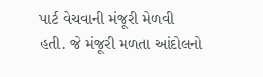પાર્ટ વેચવાની મંજૂરી મેળવી હતી. જે મંજૂરી મળતા આંદોલનો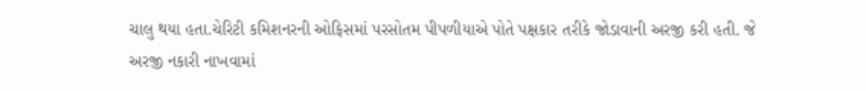ચાલુ થયા હતા.ચેરિટી કમિશનરની ઓફિસમાં પરસોતમ પીપળીયાએ પોતે પક્ષકાર તરીકે જોડાવાની અરજી કરી હતી. જે અરજી નકારી નાખવામાં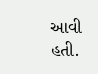આવી હતી.